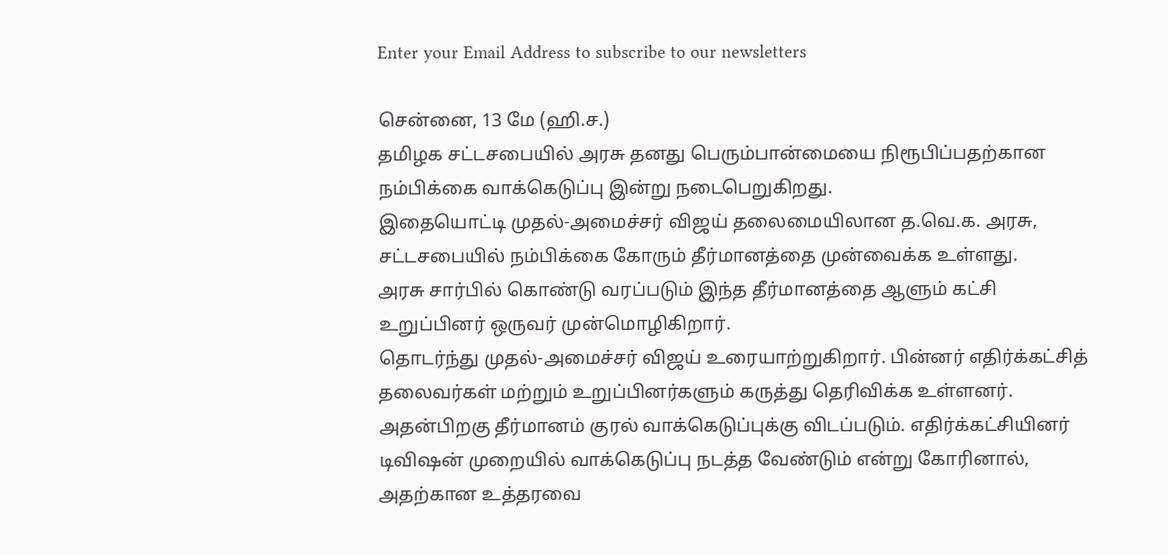Enter your Email Address to subscribe to our newsletters

சென்னை, 13 மே (ஹி.ச.)
தமிழக சட்டசபையில் அரசு தனது பெரும்பான்மையை நிரூபிப்பதற்கான நம்பிக்கை வாக்கெடுப்பு இன்று நடைபெறுகிறது.
இதையொட்டி முதல்-அமைச்சர் விஜய் தலைமையிலான த.வெ.க. அரசு, சட்டசபையில் நம்பிக்கை கோரும் தீர்மானத்தை முன்வைக்க உள்ளது.
அரசு சார்பில் கொண்டு வரப்படும் இந்த தீர்மானத்தை ஆளும் கட்சி உறுப்பினர் ஒருவர் முன்மொழிகிறார்.
தொடர்ந்து முதல்-அமைச்சர் விஜய் உரையாற்றுகிறார். பின்னர் எதிர்க்கட்சித் தலைவர்கள் மற்றும் உறுப்பினர்களும் கருத்து தெரிவிக்க உள்ளனர்.
அதன்பிறகு தீர்மானம் குரல் வாக்கெடுப்புக்கு விடப்படும். எதிர்க்கட்சியினர் டிவிஷன் முறையில் வாக்கெடுப்பு நடத்த வேண்டும் என்று கோரினால், அதற்கான உத்தரவை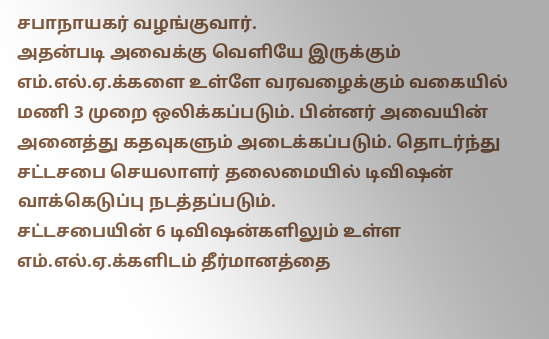சபாநாயகர் வழங்குவார்.
அதன்படி அவைக்கு வெளியே இருக்கும் எம்.எல்.ஏ.க்களை உள்ளே வரவழைக்கும் வகையில் மணி 3 முறை ஒலிக்கப்படும். பின்னர் அவையின் அனைத்து கதவுகளும் அடைக்கப்படும். தொடர்ந்து சட்டசபை செயலாளர் தலைமையில் டிவிஷன் வாக்கெடுப்பு நடத்தப்படும்.
சட்டசபையின் 6 டிவிஷன்களிலும் உள்ள எம்.எல்.ஏ.க்களிடம் தீர்மானத்தை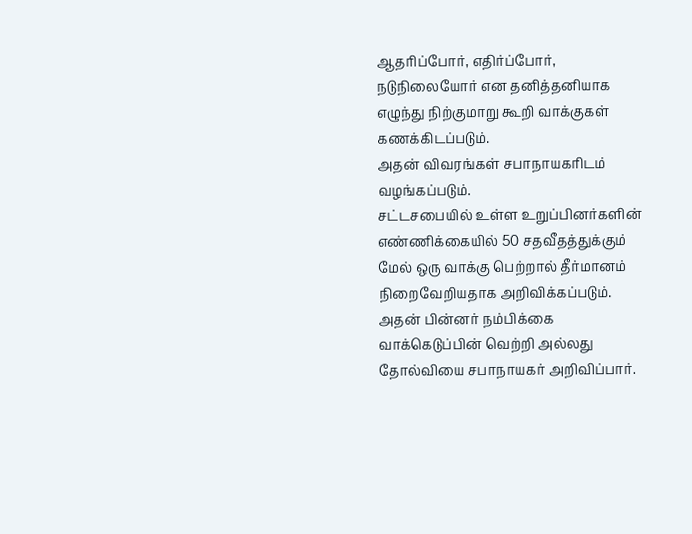ஆதரிப்போர், எதிர்ப்போர், நடுநிலையோர் என தனித்தனியாக எழுந்து நிற்குமாறு கூறி வாக்குகள் கணக்கிடப்படும்.
அதன் விவரங்கள் சபாநாயகரிடம் வழங்கப்படும்.
சட்டசபையில் உள்ள உறுப்பினர்களின் எண்ணிக்கையில் 50 சதவீதத்துக்கும் மேல் ஒரு வாக்கு பெற்றால் தீர்மானம் நிறைவேறியதாக அறிவிக்கப்படும்.
அதன் பின்னர் நம்பிக்கை வாக்கெடுப்பின் வெற்றி அல்லது தோல்வியை சபாநாயகர் அறிவிப்பார்.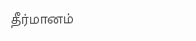தீர்மானம்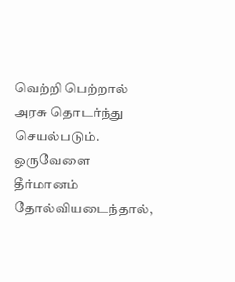வெற்றி பெற்றால் அரசு தொடர்ந்து செயல்படும்.
ஒருவேளை தீர்மானம் தோல்வியடைந்தால்,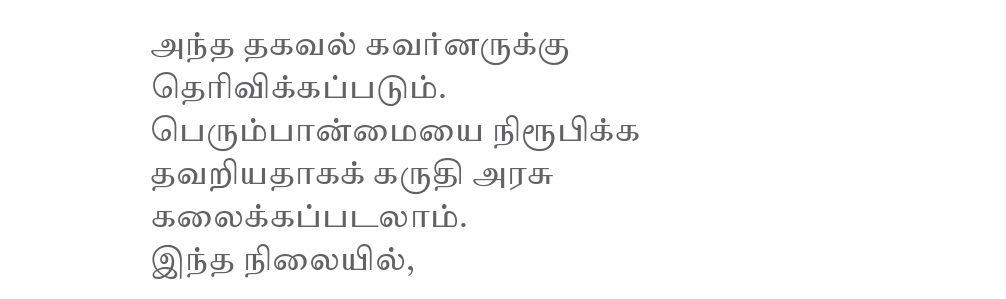அந்த தகவல் கவர்னருக்கு தெரிவிக்கப்படும். பெரும்பான்மையை நிரூபிக்க தவறியதாகக் கருதி அரசு கலைக்கப்படலாம்.
இந்த நிலையில்,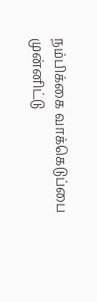நம்பிக்கை வாக்கெடுப்பை முன்னிட்டு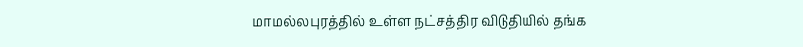மாமல்லபுரத்தில் உள்ள நட்சத்திர விடுதியில் தங்க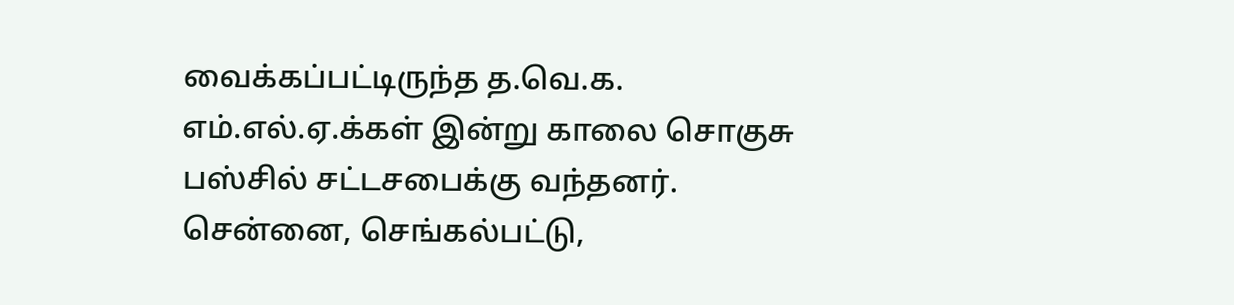வைக்கப்பட்டிருந்த த.வெ.க. எம்.எல்.ஏ.க்கள் இன்று காலை சொகுசு பஸ்சில் சட்டசபைக்கு வந்தனர்.
சென்னை, செங்கல்பட்டு,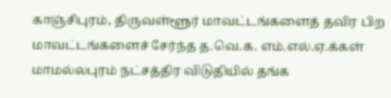காஞ்சிபுரம், திருவள்ளூர் மாவட்டங்களைத் தவிர பிற மாவட்டங்களைச் சேர்ந்த த.வெ.க. எம்.எல்.ஏ.க்கள் மாமல்லபுரம் நட்சத்திர விடுதியில் தங்க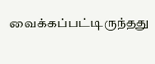வைக்கப்பட்டிருந்தது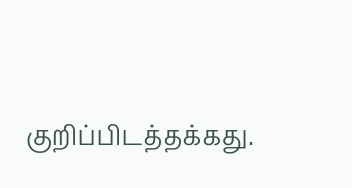குறிப்பிடத்தக்கது.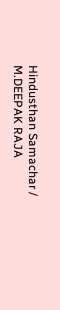Hindusthan Samachar / M.DEEPAK RAJA